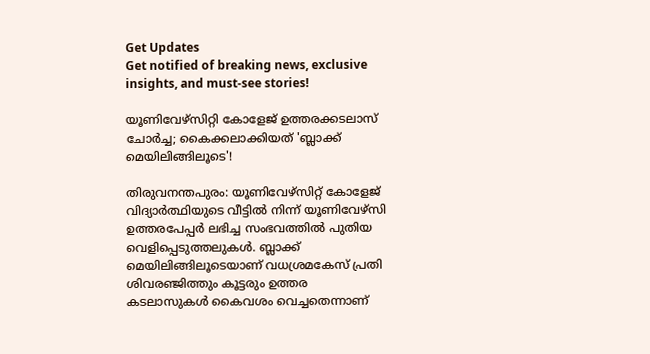Get Updates
Get notified of breaking news, exclusive insights, and must-see stories!

യൂണിവേഴ്സിറ്റി കോളേജ് ഉത്തരക്കടലാസ് ചോർച്ച; കൈക്കലാക്കിയത് 'ബ്ലാക്ക് മെയിലിങ്ങിലൂടെ'!

തിരുവനന്തപുരം: യൂണിവേഴ്സിറ്റ് കോളേജ് വിദ്യാർത്ഥിയുടെ വീട്ടിൽ നിന്ന് യൂണിവേഴ്സി ഉത്തരപേപ്പർ ലഭിച്ച സംഭവത്തിൽ പുതിയ വെളിപ്പെടുത്തലുകൾ. ബ്ലാക്ക് മെയിലിങ്ങിലൂടെയാണ് വധശ്രമകേസ് പ്രതി ശിവരഞ്ജിത്തും കൂട്ടരും ഉത്തര കടലാസുകൾ കൈവശം വെച്ചതെന്നാണ്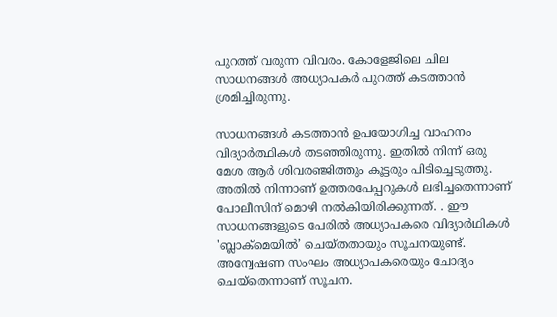പുറത്ത് വരുന്ന വിവരം. കോളേജിലെ ചില സാധനങ്ങൾ അധ്യാപകർ പുറത്ത് കടത്താൻ ശ്രമിച്ചിരുന്നു.

സാധനങ്ങൾ കടത്താൻ ഉപയോഗിച്ച വാഹനം വിദ്യാർത്ഥികൾ തടഞ്ഞിരുന്നു. ഇതിൽ നിന്ന് ഒരു മേശ ആർ ശിവരഞ്ജിത്തും കൂട്ടരും പിടിച്ചെടുത്തു. അതിൽ നിന്നാണ് ഉത്തരപേപ്പറുകൾ ലഭിച്ചതെന്നാണ് പോലീസിന് മൊഴി നൽകിയിരിക്കുന്നത്. . ഈ സാധനങ്ങളുടെ പേരിൽ അധ്യാപകരെ വിദ്യാർഥികൾ 'ബ്ലാക്മെയിൽ’ ചെയ്തതായും സൂചനയുണ്ട്. അന്വേഷണ സംഘം അധ്യാപകരെയും ചോദ്യം ചെയ്തെന്നാണ് സൂചന.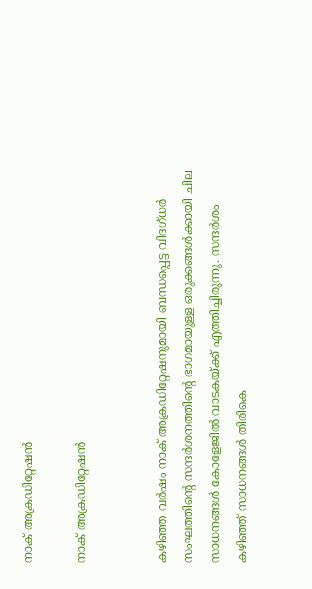നാക് അക്രഡിറ്റേഷൻ

നാക് അക്രഡിറ്റേഷൻ


കഴിഞ്ഞ വർഷം നാക് അക്രഡിറ്റേഷനുമായി ബന്ധപ്പെട്ട വിദഗ്ധർ സംഘത്തിന്റെ സന്ദർശനത്തിന്റെ ഭാഗമായുള്ള ഒരുക്കങ്ങൾക്കായി ചില സാധനങ്ങൾ കോളേജിൽ വാടകയ്ക്ക് എത്തിച്ചിരുന്നു. സന്ദർശം കഴിഞ്ഞ് സാധനങ്ങൾ തിരികെ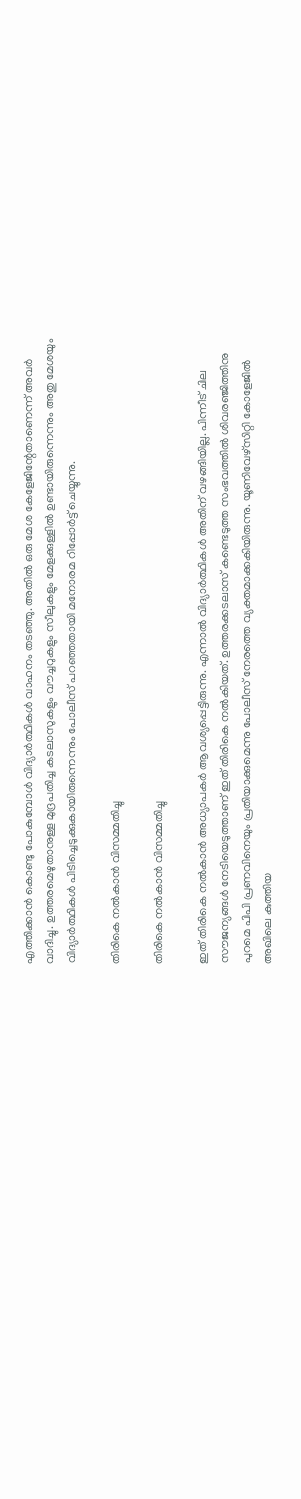എത്തിക്കാൻ കൊണ്ടു പോകുമ്പോൾ വിദ്യാർത്ഥികൾ വാഹനം തടഞ്ഞു. അതിൽ ഒരു മേശ കേളേജിന്റേതാണെന്ന് അവർ വാദിച്ചു. ഉത്തരമെഴുതാനുള്ള മുദ്രപതിച്ച കടലാസുകളും വൗച്ചറുകളും സീലുകളും മേളക്കുള്ളിൽ ഉണ്ടായിരുന്നെന്നും അതു മേശയും വിദ്യാർത്ഥികൾ പിടിച്ചെടുക്കുകായിരുന്നെന്നും പോലീസ് പറഞ്ഞതായി മനോരമ റിപ്പോർട്ട് ചെയ്യുന്നു.

തിരികെ നൽകാൻ വിസമ്മതിച്ചു

തിരികെ നൽകാൻ വിസമ്മതിച്ചു

ഇത് തിരികെ നൽകാൻ അധ്യാപകർ ആവശ്യപ്പെട്ടിരുന്നു. എന്നാൽ വിദ്യാർത്ഥികൾ അതിന് വഴങ്ങിയില്ല. പിന്നീട് ചില സൗജന്യങ്ങൾ‌ നേടിയെടുത്താണ് ഇത് തിരികെ നൽകിയത്. ഉത്തരക്കടലാസ് കണ്ടെടുത്ത സംഭവത്തിൽ ശിവരഞ്ജിത്തിനു പുറമെ പിപി പ്രണവിനെയും പ്രതിയാക്കുമെന്നു പോലീസ് നേരത്തെ വ്യക്തമാക്കകിയിരുന്നു. യൂണിവേഴ്സിറ്റി കോളേജിൽ അഖിലെ കുത്തിയ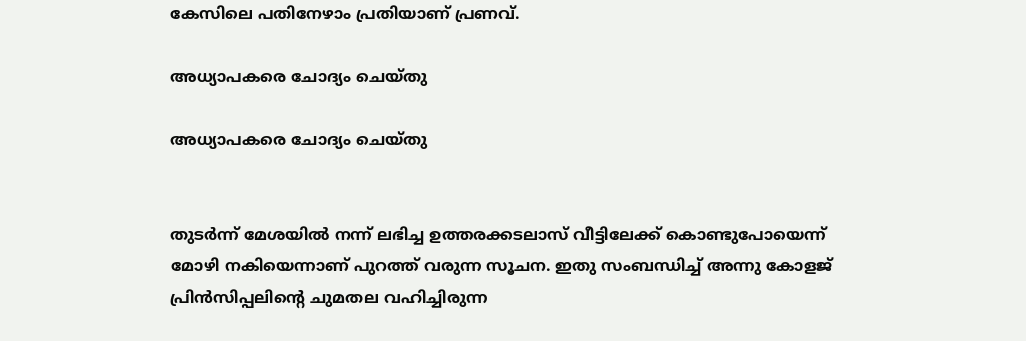കേസിലെ പതിനേഴാം പ്രതിയാണ് പ്രണവ്.

അധ്യാപകരെ ചോദ്യം ചെയ്തു

അധ്യാപകരെ ചോദ്യം ചെയ്തു


തുടർന്ന് മേശയിൽ നന്ന് ലഭിച്ച ഉത്തരക്കടലാസ് വീട്ടിലേക്ക് കൊണ്ടുപോയെന്ന് മോഴി നകിയെന്നാണ് പുറത്ത് വരുന്ന സൂചന. ഇതു സംബന്ധിച്ച് അന്നു കോളജ് പ്രിൻസിപ്പലിന്റെ ചുമതല വഹിച്ചിരുന്ന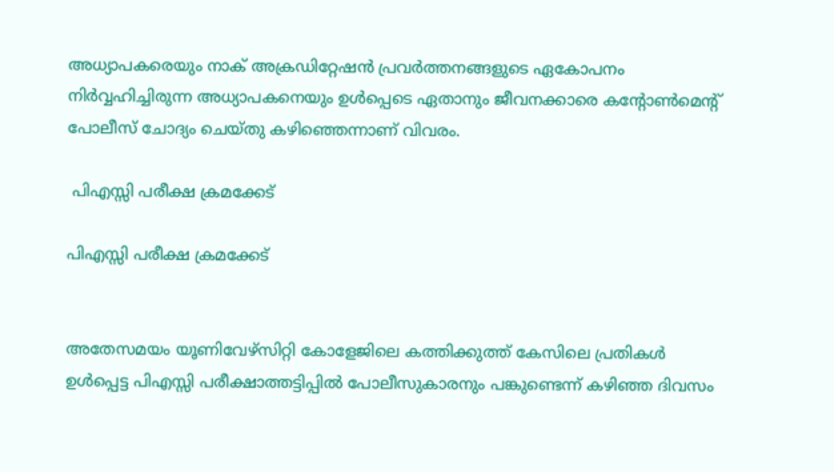അധ്യാപകരെയും നാക് അക്രഡിറ്റേഷൻ പ്രവർത്തനങ്ങളുടെ ഏകോപനം നിർവ്വഹിച്ചിരുന്ന അധ്യാപകനെയും ഉൾപ്പെടെ ഏതാനും ജീവനക്കാരെ കന്റോൺമെന്റ് പോലീസ് ചോദ്യം ചെയ്തു കഴിഞ്ഞെന്നാണ് വിവരം.

 പിഎസ്സി പരീക്ഷ ക്രമക്കേട്

പിഎസ്സി പരീക്ഷ ക്രമക്കേട്


അതേസമയം യൂണിവേഴ്‌സിറ്റി കോളേജിലെ കത്തിക്കുത്ത് കേസിലെ പ്രതികള്‍ ഉള്‍പ്പെട്ട പിഎസ്സി പരീക്ഷാത്തട്ടിപ്പില്‍ പോലീസുകാരനും പങ്കുണ്ടെന്ന് കഴിഞ്ഞ ദിവസം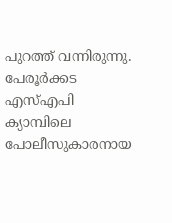പുറത്ത് വന്നിരുന്നു. പേരൂര്‍ക്കട എസ്എപി ക്യാമ്പിലെ പോലീസുകാരനായ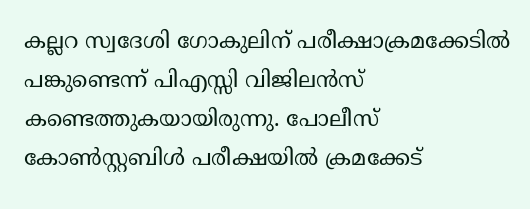കല്ലറ സ്വദേശി ഗോകുലിന് പരീക്ഷാക്രമക്കേടില്‍ പങ്കുണ്ടെന്ന് പിഎസ്സി വിജിലന്‍സ് കണ്ടെത്തുകയായിരുന്നു. പോലീസ് കോണ്‍സ്റ്റബിള്‍ പരീക്ഷയില്‍ ക്രമക്കേട്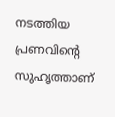നടത്തിയ പ്രണവിന്റെ സുഹൃത്താണ്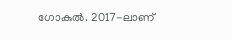ഗോകുല്‍. 2017-ലാണ്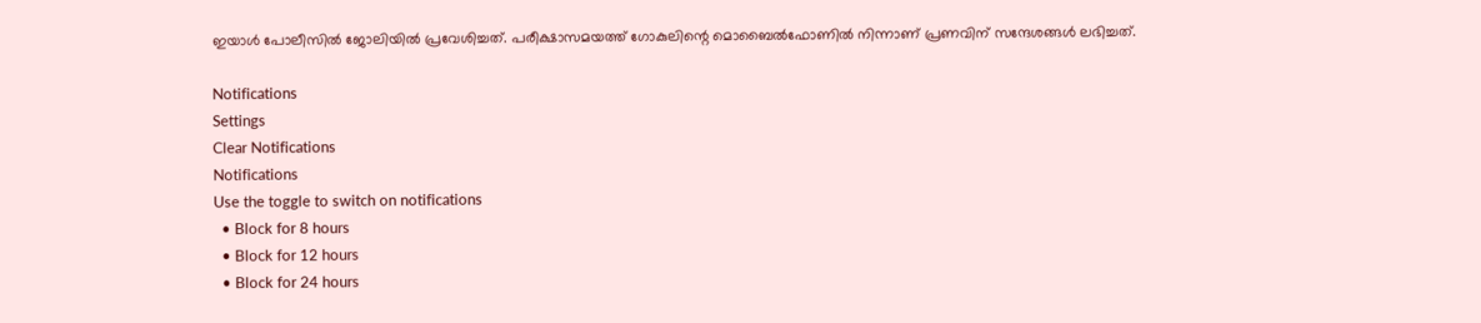ഇയാള്‍ പോലീസില്‍ ജോലിയില്‍ പ്രവേശിച്ചത്. പരീക്ഷാസമയത്ത് ഗോകുലിന്റെ മൊബൈൽഫോണിൽ നിന്നാണ് പ്രണവിന് സന്ദേശങ്ങൾ ലഭിച്ചത്.

Notifications
Settings
Clear Notifications
Notifications
Use the toggle to switch on notifications
  • Block for 8 hours
  • Block for 12 hours
  • Block for 24 hours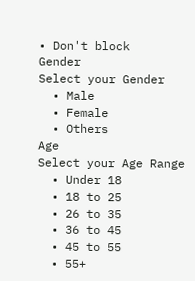• Don't block
Gender
Select your Gender
  • Male
  • Female
  • Others
Age
Select your Age Range
  • Under 18
  • 18 to 25
  • 26 to 35
  • 36 to 45
  • 45 to 55
  • 55+